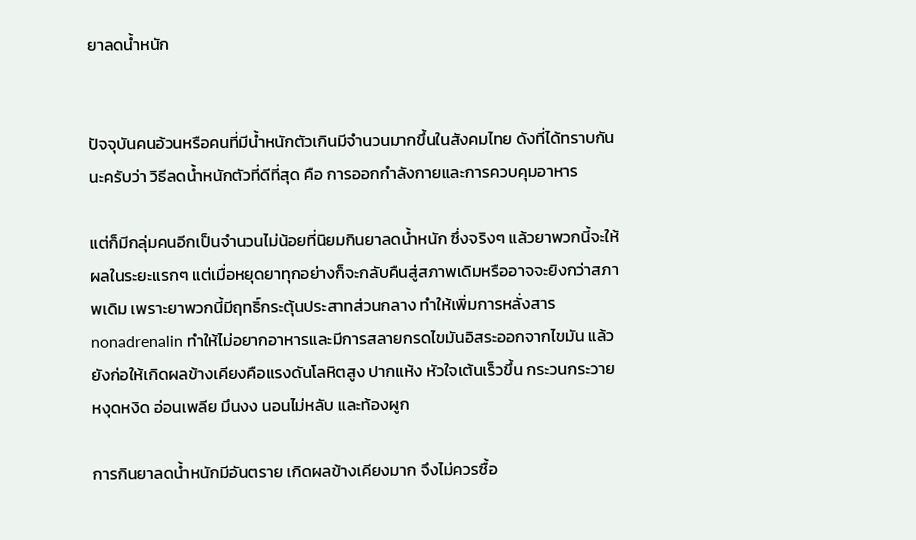ยาลดน้ำหนัก


ปัจจุบันคนอ้วนหรือคนที่มีน้ำหนักตัวเกินมีจำนวนมากขึ้นในสังคมไทย ดังที่ได้ทราบกันนะครับว่า วิธีลดน้ำหนักตัวที่ดีที่สุด คือ การออกกำลังกายและการควบคุมอาหาร

แต่ก็มีกลุ่มคนอีกเป็นจำนวนไม่น้อยที่นิยมกินยาลดน้ำหนัก ซึ่งจริงๆ แล้วยาพวกนี้จะให้ผลในระยะแรกๆ แต่เมื่อหยุดยาทุกอย่างก็จะกลับคืนสู่สภาพเดิมหรืออาจจะยิงกว่าสภาพเดิม เพราะยาพวกนี้มีฤทธิ์กระตุ้นประสาทส่วนกลาง ทำให้เพิ่มการหลั่งสาร nonadrenalin ทำให้ไม่อยากอาหารและมีการสลายกรดไขมันอิสระออกจากไขมัน แล้วยังก่อให้เกิดผลข้างเคียงคือแรงดันโลหิตสูง ปากแห้ง หัวใจเต้นเร็วขึ้น กระวนกระวาย หงุดหงิด อ่อนเพลีย มึนงง นอนไม่หลับ และท้องผูก

การกินยาลดน้ำหนักมีอันตราย เกิดผลข้างเคียงมาก จึงไม่ควรซื้อ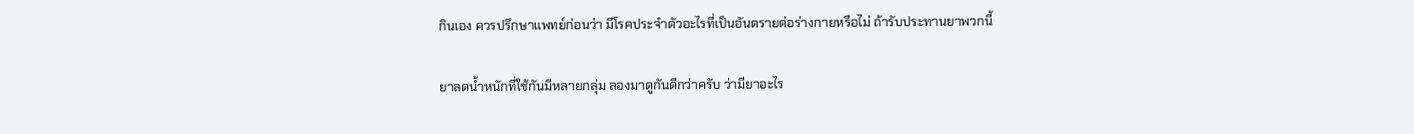กินเอง ควรปรึกษาแพทย์ก่อนว่า มีโรคประจำตัวอะไรที่เป็นอันตรายต่อร่างกายหรือไม่ ถ้ารับประทานยาพวกนี้

ยาลดน้ำหนักที่ใช้กันมีหลายกลุ่ม ลองมาดูกันดีกว่าครับ ว่ามียาอะไร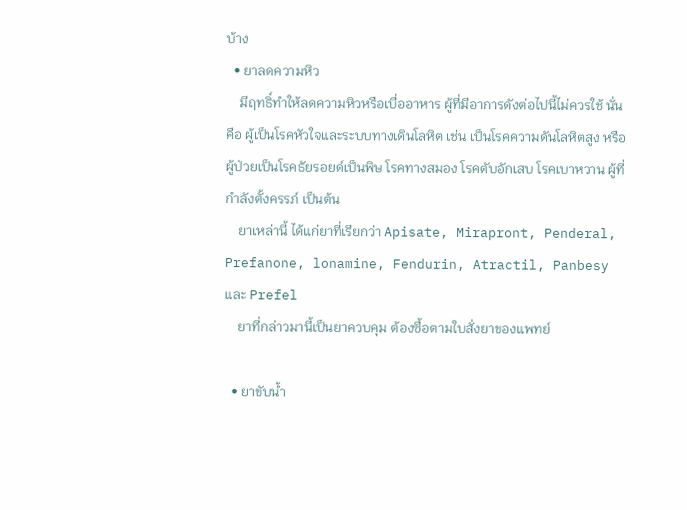บ้าง
  • ยาลดความหิว
    มีฤทธิ์ทำให้ลดความหิวหรือเบื่ออาหาร ผู้ที่มีอาการดังต่อไปนี้ไม่ควรใช้ นั่นคือ ผู้เป็นโรคหัวใจและระบบทางเดินโลหิต เช่น เป็นโรคความดันโลหิตสูง หรือผู้ป่วยเป็นโรคธัยรอยด์เป็นพิษ โรคทางสมอง โรคตับอักเสบ โรคเบาหวาน ผู้ที่กำลังตั้งครรภ์ เป็นต้น
    ยาเหล่านี้ ได้แก่ยาที่เรียกว่า Apisate, Mirapront, Penderal, Prefanone, lonamine, Fendurin, Atractil, Panbesy และ Prefel
    ยาที่กล่าวมานี้เป็นยาควบคุม ต้องซื้อตามใบสั่งยาของแพทย์

  • ยาขับน้ำ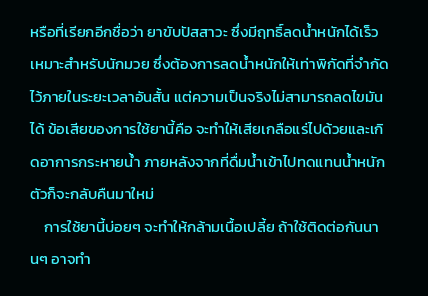หรือที่เรียกอีกชื่อว่า ยาขับปัสสาวะ ซึ่งมีฤทธิ์ลดน้ำหนักได้เร็ว เหมาะสำหรับนักมวย ซึ่งต้องการลดน้ำหนักให้เท่าพิกัดที่จำกัดไว้ภายในระยะเวลาอันสั้น แต่ความเป็นจริงไม่สามารถลดไขมันได้ ข้อเสียของการใช้ยานี้คือ จะทำให้เสียเกลือแร่ไปด้วยและเกิดอาการกระหายน้ำ ภายหลังจากที่ดื่มน้ำเข้าไปทดแทนน้ำหนักตัวก็จะกลับคืนมาใหม่
    การใช้ยานี้บ่อยๆ จะทำให้กล้ามเนื้อเปลี้ย ถ้าใช้ติดต่อกันนานๆ อาจทำ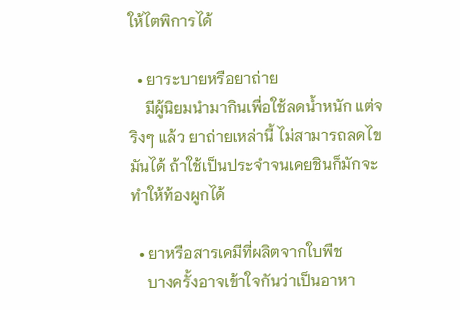ให้ไตพิการได้

  • ยาระบายหรือยาถ่าย
    มีผู้นิยมนำมากินเพื่อใช้ลดน้ำหนัก แต่จริงๆ แล้ว ยาถ่ายเหล่านี้ ไม่สามารถลดไขมันได้ ถ้าใช้เป็นประจำจนเคยชินก็มักจะทำให้ท้องผูกได้

  • ยาหรือสารเคมีที่ผลิตจากใบพืช
    บางครั้งอาจเข้าใจกันว่าเป็นอาหา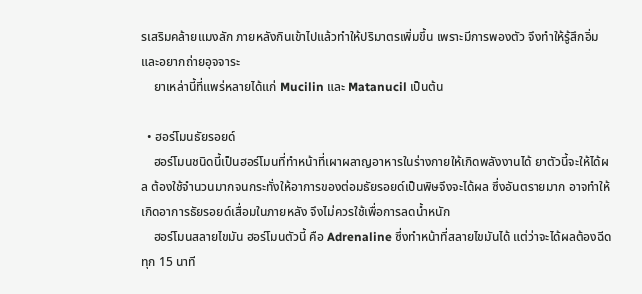รเสริมคล้ายแมงลัก ภายหลังกินเข้าไปแล้วทำให้ปริมาตรเพิ่มขึ้น เพราะมีการพองตัว จึงทำให้รู้สึกอิ่มและอยากถ่ายอุจจาระ
    ยาเหล่านี้ที่แพร่หลายได้แก่ Mucilin และ Matanucil เป็นต้น

  • ฮอร์โมนธัยรอยด์
    ฮอร์โมนชนิดนี้เป็นฮอร์โมนที่ทำหน้าที่เผาผลาญอาหารในร่างกายให้เกิดพลังงานได้ ยาตัวนี้จะให้ได้ผล ต้องใช้จำนวนมากจนกระทั่งให้อาการของต่อมธัยรอยด์เป็นพิษจึงจะได้ผล ซึ่งอันตรายมาก อาจทำให้เกิดอาการธัยรอยด์เสื่อมในภายหลัง จึงไม่ควรใช้เพื่อการลดน้ำหนัก
    ฮอร์โมนสลายไขมัน ฮอร์โมนตัวนี้ คือ Adrenaline ซึ่งทำหน้าที่สลายไขมันได้ แต่ว่าจะได้ผลต้องฉีดทุก 15 นาที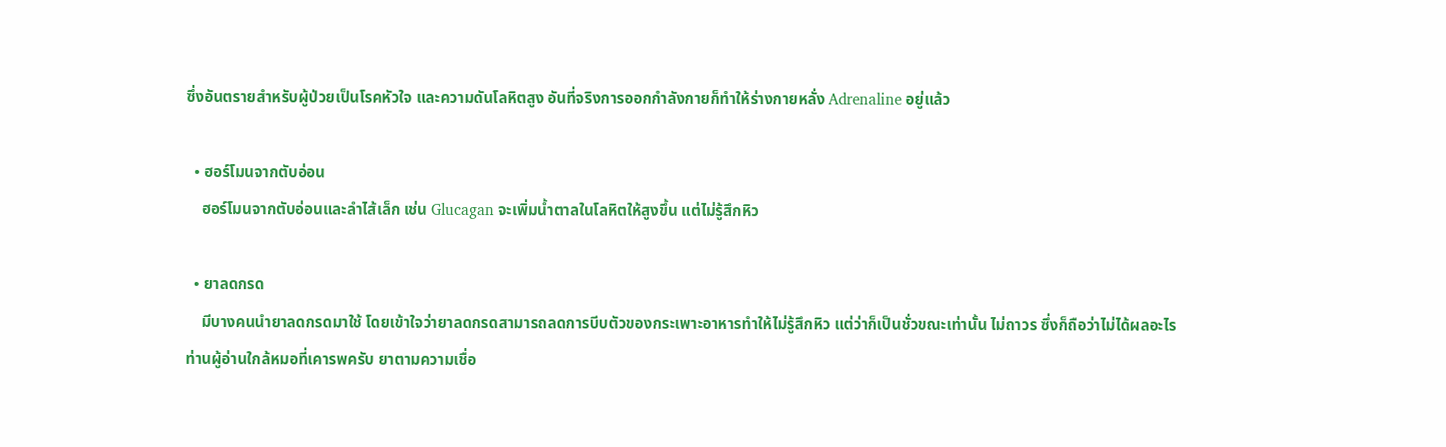ซึ่งอันตรายสำหรับผู้ป่วยเป็นโรคหัวใจ และความดันโลหิตสูง อันที่จริงการออกกำลังกายก็ทำให้ร่างกายหลั่ง Adrenaline อยู่แล้ว

  • ฮอร์โมนจากตับอ่อน
    ฮอร์โมนจากตับอ่อนและลำไส้เล็ก เช่น Glucagan จะเพิ่มน้ำตาลในโลหิตให้สูงขึ้น แต่ไม่รู้สึกหิว

  • ยาลดกรด
    มีบางคนนำยาลดกรดมาใช้ โดยเข้าใจว่ายาลดกรดสามารถลดการบีบตัวของกระเพาะอาหารทำให้ไม่รู้สึกหิว แต่ว่าก็เป็นชั่วขณะเท่านั้น ไม่ถาวร ซึ่งก็ถือว่าไม่ได้ผลอะไร
ท่านผู้อ่านใกล้หมอที่เคารพครับ ยาตามความเชื่อ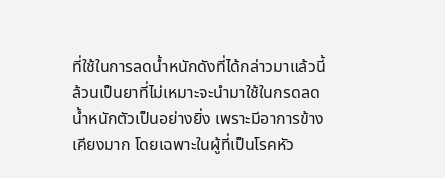ที่ใช้ในการลดน้ำหนักดังที่ได้กล่าวมาแล้วนี้ ล้วนเป็นยาที่ไม่เหมาะจะนำมาใช้ในกรดลดน้ำหนักตัวเป็นอย่างยิ่ง เพราะมีอาการข้างเคียงมาก โดยเฉพาะในผู้ที่เป็นโรคหัว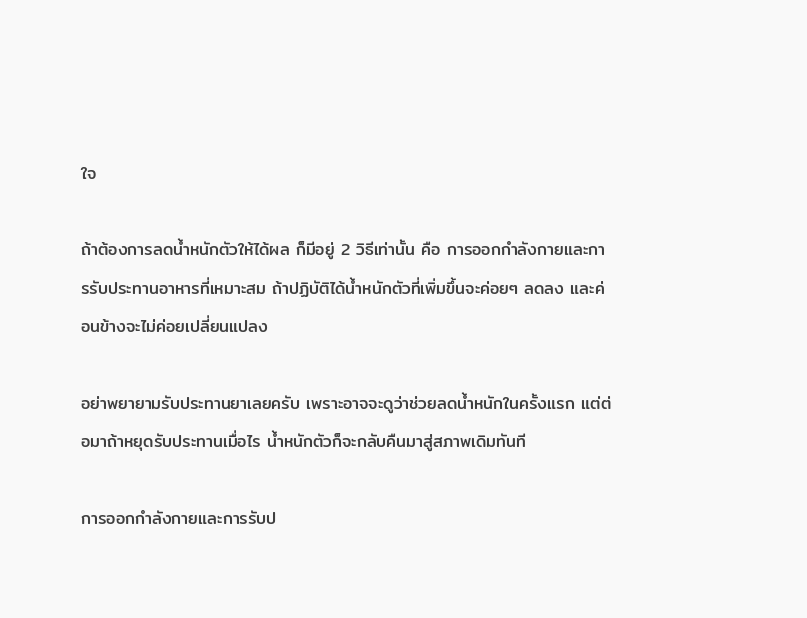ใจ

ถ้าต้องการลดน้ำหนักตัวให้ได้ผล ก็มีอยู่ 2 วิธีเท่านั้น คือ การออกกำลังกายและการรับประทานอาหารที่เหมาะสม ถ้าปฏิบัติได้น้ำหนักตัวที่เพิ่มขึ้นจะค่อยๆ ลดลง และค่อนข้างจะไม่ค่อยเปลี่ยนแปลง

อย่าพยายามรับประทานยาเลยครับ เพราะอาจจะดูว่าช่วยลดน้ำหนักในครั้งแรก แต่ต่อมาถ้าหยุดรับประทานเมื่อไร น้ำหนักตัวก็จะกลับคืนมาสู่สภาพเดิมทันที

การออกกำลังกายและการรับป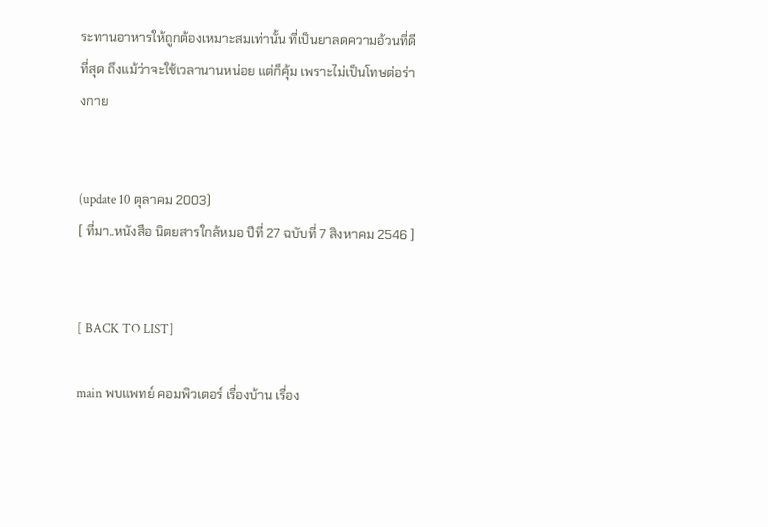ระทานอาหารให้ถูกต้องเหมาะสมเท่านั้น ที่เป็นยาลดความอ้วนที่ดีที่สุด ถึงแม้ว่าจะใช้เวลานานหน่อย แต่ก็คุ้ม เพราะไม่เป็นโทษต่อร่างกาย


(update 10 ตุลาคม 2003)
[ ที่มา..หนังสือ นิตยสารใกล้หมอ ปีที่ 27 ฉบับที่ 7 สิงหาคม 2546 ]


[ BACK TO LIST]

main พบแพทย์ คอมพิวเตอร์ เรื่องบ้าน เรื่อง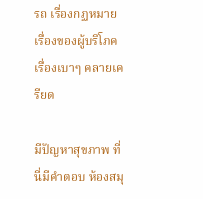รถ เรื่องกฏหมาย เรื่องของผู้บริโภค เรื่องเบาๆ คลายเครียด

มีปัญหาสุขภาพ ที่นี่มีคำตอบ ห้องสมุ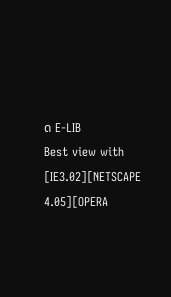ด E-LIB
Best view with [IE3.02][NETSCAPE 4.05][OPERA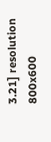3.21] resolution 800x600